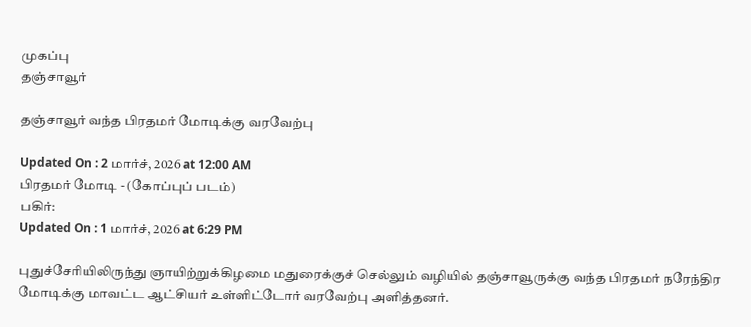முகப்பு
தஞ்சாவூர்

தஞ்சாவூர் வந்த பிரதமர் மோடிக்கு வரவேற்பு

Updated On : 2 மார்ச், 2026 at 12:00 AM
பிரதமர் மோடி - (கோப்புப் படம்)
பகிர்:
Updated On : 1 மார்ச், 2026 at 6:29 PM

புதுச்சேரியிலிருந்து ஞாயிற்றுக்கிழமை மதுரைக்குச் செல்லும் வழியில் தஞ்சாவூருக்கு வந்த பிரதமர் நரேந்திர மோடிக்கு மாவட்ட ஆட்சியர் உள்ளிட்டோர் வரவேற்பு அளித்தனர்.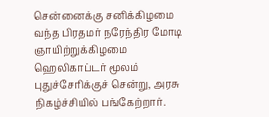சென்னைக்கு சனிக்கிழமை வந்த பிரதமர் நரேந்திர மோடி ஞாயிற்றுக்கிழமை ஹெலிகாப்டர் மூலம் புதுச்சேரிக்குச் சென்று, அரசு நிகழ்ச்சியில் பங்கேற்றார்.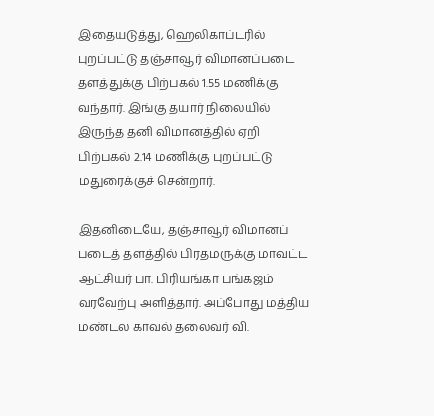இதையடுத்து, ஹெலிகாப்டரில் புறப்பட்டு தஞ்சாவூர் விமானப்படை தளத்துக்கு பிற்பகல் 1.55 மணிக்கு வந்தார். இங்கு தயார் நிலையில் இருந்த தனி விமானத்தில் ஏறி பிற்பகல் 2.14 மணிக்கு புறப்பட்டு மதுரைக்குச் சென்றார்.

இதனிடையே, தஞ்சாவூர் விமானப் படைத் தளத்தில் பிரதமருக்கு மாவட்ட ஆட்சியர் பா. பிரியங்கா பங்கஜம் வரவேற்பு அளித்தார். அப்போது மத்திய மண்டல காவல் தலைவர் வி.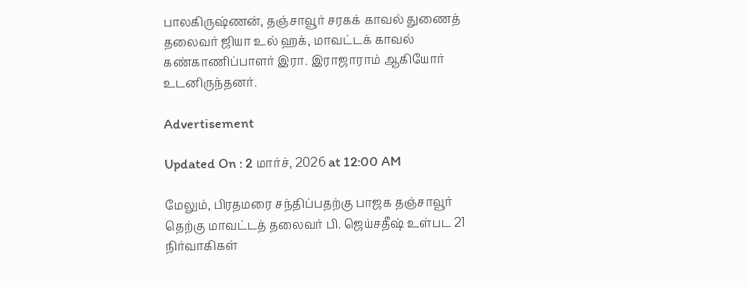பாலகிருஷ்ணன், தஞ்சாவூர் சரகக் காவல் துணைத் தலைவர் ஜியா உல் ஹக், மாவட்டக் காவல் கண்காணிப்பாளர் இரா. இராஜாராம் ஆகியோர் உடனிருந்தனர்.

Advertisement

Updated On : 2 மார்ச், 2026 at 12:00 AM

மேலும், பிரதமரை சந்திப்பதற்கு பாஜக தஞ்சாவூர் தெற்கு மாவட்டத் தலைவர் பி. ஜெய்சதீஷ் உள்பட 21 நிர்வாகிகள்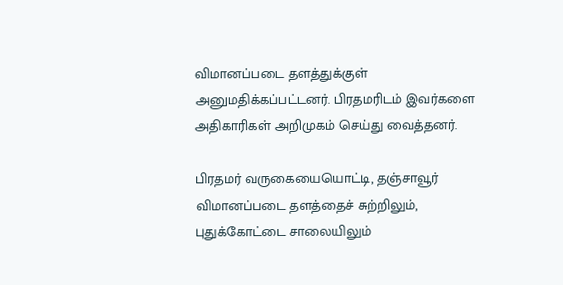விமானப்படை தளத்துக்குள் அனுமதிக்கப்பட்டனர். பிரதமரிடம் இவர்களை அதிகாரிகள் அறிமுகம் செய்து வைத்தனர்.

பிரதமர் வருகையையொட்டி, தஞ்சாவூர் விமானப்படை தளத்தைச் சுற்றிலும், புதுக்கோட்டை சாலையிலும்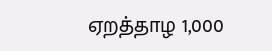ஏறத்தாழ 1,000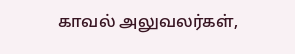காவல் அலுவலர்கள்,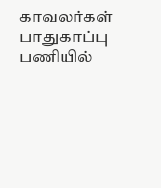காவலர்கள் பாதுகாப்பு பணியில்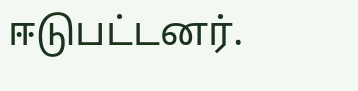ஈடுபட்டனர்.